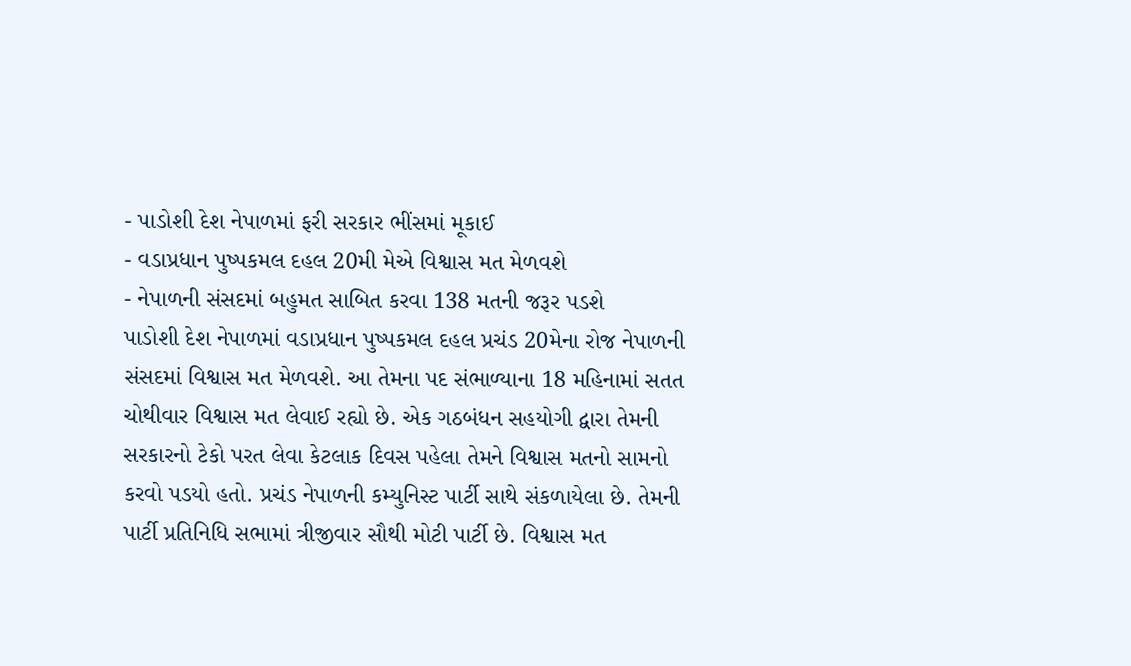- પાડોશી દેશ નેપાળમાં ફરી સરકાર ભીંસમાં મૂકાઈ
- વડાપ્રધાન પુષ્પકમલ દહલ 20મી મેએ વિશ્વાસ મત મેળવશે
- નેપાળની સંસદમાં બહુમત સાબિત કરવા 138 મતની જરૂર પડશે
પાડોશી દેશ નેપાળમાં વડાપ્રધાન પુષ્પકમલ દહલ પ્રચંડ 20મેના રોજ નેપાળની સંસદમાં વિશ્વાસ મત મેળવશે. આ તેમના પદ સંભાળ્યાના 18 મહિનામાં સતત ચોથીવાર વિશ્વાસ મત લેવાઈ રહ્યો છે. એક ગઠબંધન સહયોગી દ્વારા તેમની સરકારનો ટેકો પરત લેવા કેટલાક દિવસ પહેલા તેમને વિશ્વાસ મતનો સામનો કરવો પડયો હતો. પ્રચંડ નેપાળની કમ્યુનિસ્ટ પાર્ટી સાથે સંકળાયેલા છે. તેમની પાર્ટી પ્રતિનિધિ સભામાં ત્રીજીવાર સૌથી મોટી પાર્ટી છે. વિશ્વાસ મત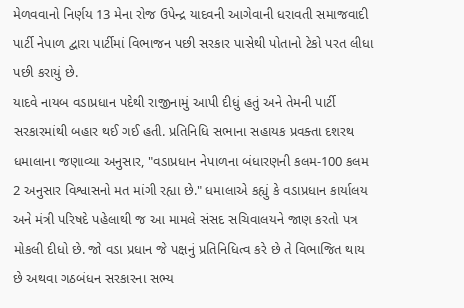મેળવવાનો નિર્ણય 13 મેના રોજ ઉપેન્દ્ર યાદવની આગેવાની ધરાવતી સમાજવાદી પાર્ટી નેપાળ દ્વારા પાર્ટીમાં વિભાજન પછી સરકાર પાસેથી પોતાનો ટેકો પરત લીધા પછી કરાયું છે.
યાદવે નાયબ વડાપ્રધાન પદેથી રાજીનામું આપી દીધું હતું અને તેમની પાર્ટી સરકારમાંથી બહાર થઈ ગઈ હતી. પ્રતિનિધિ સભાના સહાયક પ્રવક્તા દશરથ ધમાલાના જણાવ્યા અનુસાર, "વડાપ્રધાન નેપાળના બંધારણની કલમ-100 કલમ 2 અનુસાર વિશ્વાસનો મત માંગી રહ્યા છે." ધમાલાએ કહ્યું કે વડાપ્રધાન કાર્યાલય અને મંત્રી પરિષદે પહેલાથી જ આ મામલે સંસદ સચિવાલયને જાણ કરતો પત્ર મોકલી દીધો છે. જો વડા પ્રધાન જે પક્ષનું પ્રતિનિધિત્વ કરે છે તે વિભાજિત થાય છે અથવા ગઠબંધન સરકારના સભ્ય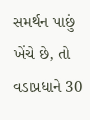સમર્થન પાછું ખેંચે છે, તો વડાપ્રધાને 30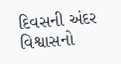દિવસની અંદર વિશ્વાસનો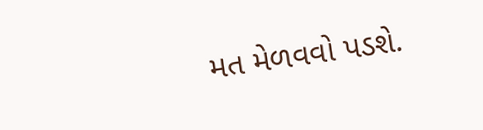મત મેળવવો પડશે.